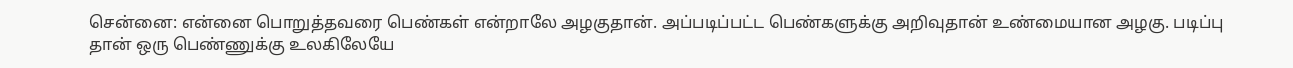சென்னை: என்னை பொறுத்தவரை பெண்கள் என்றாலே அழகுதான். அப்படிப்பட்ட பெண்களுக்கு அறிவுதான் உண்மையான அழகு. படிப்பு தான் ஒரு பெண்ணுக்கு உலகிலேயே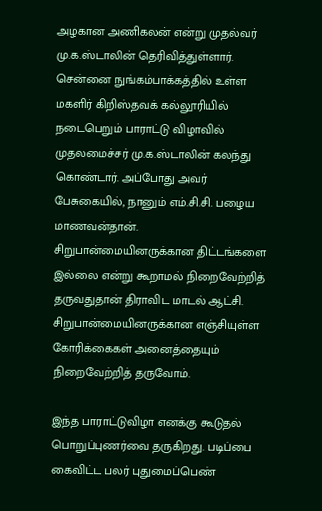அழகான அணிகலன் என்று முதல்வர் மு.க.ஸ்டாலின் தெரிவித்துள்ளார்.
சென்னை நுங்கம்பாக்கத்தில் உள்ள மகளிர் கிறிஸ்தவக் கல்லூரியில் நடைபெறும் பாராட்டு விழாவில் முதலமைச்சர் மு.க.ஸ்டாலின் கலந்து கொண்டார். அப்போது அவர் பேசுகையில், நானும் எம்.சி.சி. பழைய மாணவன்தான். சிறுபான்மையினருக்கான திட்டங்களை இல்லை என்று கூறாமல் நிறைவேற்றித் தருவதுதான் திராவிட மாடல் ஆட்சி. சிறுபான்மையினருக்கான எஞ்சியுள்ள கோரிக்கைகள் அனைத்தையும் நிறைவேற்றித் தருவோம்.

இந்த பாராட்டுவிழா எனக்கு கூடுதல் பொறுப்புணர்வை தருகிறது. படிப்பை கைவிட்ட பலர் புதுமைப்பெண்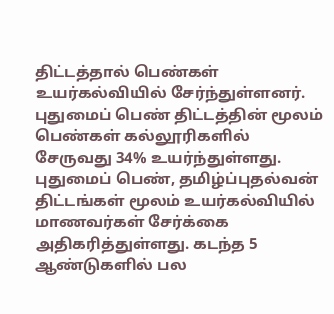திட்டத்தால் பெண்கள் உயர்கல்வியில் சேர்ந்துள்ளனர். புதுமைப் பெண் திட்டத்தின் மூலம் பெண்கள் கல்லூரிகளில் சேருவது 34% உயர்ந்துள்ளது. புதுமைப் பெண், தமிழ்ப்புதல்வன் திட்டங்கள் மூலம் உயர்கல்வியில் மாணவர்கள் சேர்க்கை அதிகரித்துள்ளது. கடந்த 5 ஆண்டுகளில் பல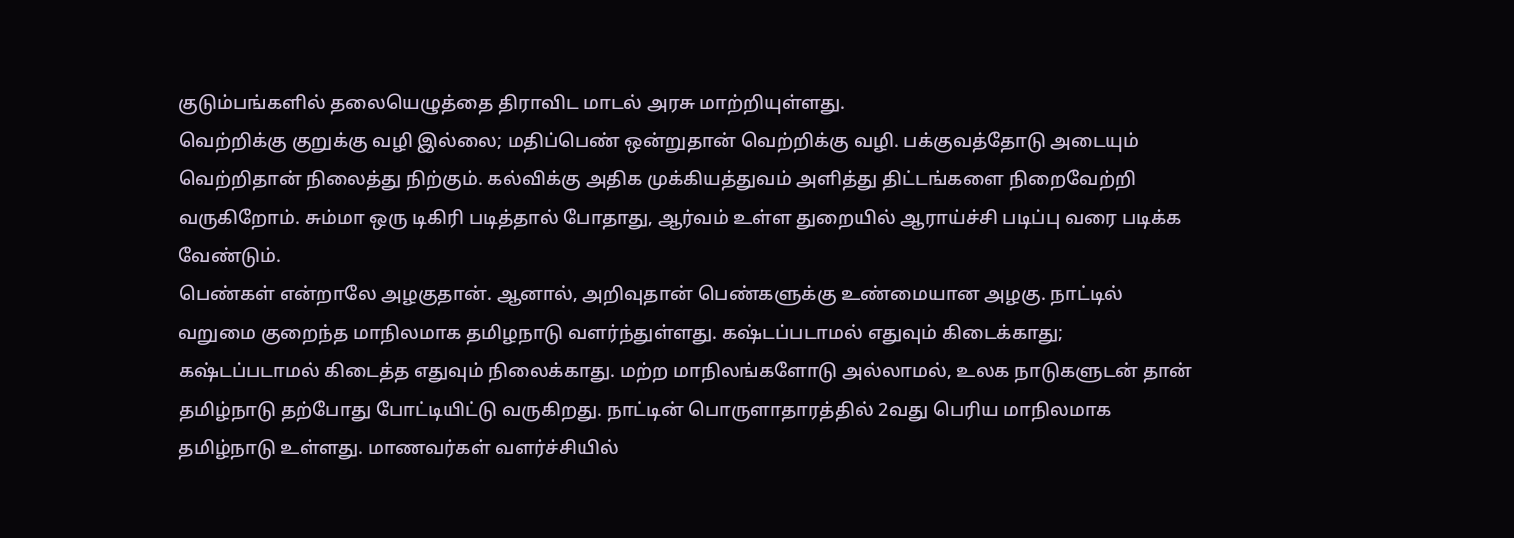குடும்பங்களில் தலையெழுத்தை திராவிட மாடல் அரசு மாற்றியுள்ளது.
வெற்றிக்கு குறுக்கு வழி இல்லை; மதிப்பெண் ஒன்றுதான் வெற்றிக்கு வழி. பக்குவத்தோடு அடையும் வெற்றிதான் நிலைத்து நிற்கும். கல்விக்கு அதிக முக்கியத்துவம் அளித்து திட்டங்களை நிறைவேற்றி வருகிறோம். சும்மா ஒரு டிகிரி படித்தால் போதாது, ஆர்வம் உள்ள துறையில் ஆராய்ச்சி படிப்பு வரை படிக்க வேண்டும்.
பெண்கள் என்றாலே அழகுதான். ஆனால், அறிவுதான் பெண்களுக்கு உண்மையான அழகு. நாட்டில் வறுமை குறைந்த மாநிலமாக தமிழநாடு வளர்ந்துள்ளது. கஷ்டப்படாமல் எதுவும் கிடைக்காது; கஷ்டப்படாமல் கிடைத்த எதுவும் நிலைக்காது. மற்ற மாநிலங்களோடு அல்லாமல், உலக நாடுகளுடன் தான் தமிழ்நாடு தற்போது போட்டியிட்டு வருகிறது. நாட்டின் பொருளாதாரத்தில் 2வது பெரிய மாநிலமாக தமிழ்நாடு உள்ளது. மாணவர்கள் வளர்ச்சியில்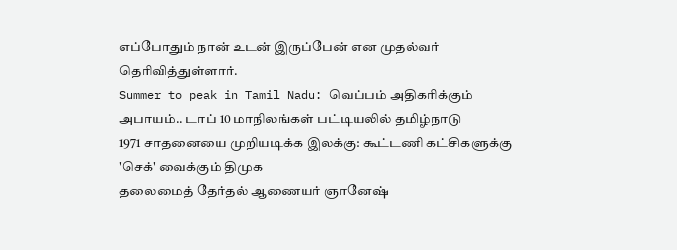எப்போதும் நான் உடன் இருப்பேன் என முதல்வர் தெரிவித்துள்ளார்.
Summer to peak in Tamil Nadu: வெப்பம் அதிகரிக்கும் அபாயம்.. டாப் 10 மாநிலங்கள் பட்டியலில் தமிழ்நாடு
1971 சாதனையை முறியடிக்க இலக்கு: கூட்டணி கட்சிகளுக்கு 'செக்' வைக்கும் திமுக
தலைமைத் தேர்தல் ஆணையர் ஞானேஷ்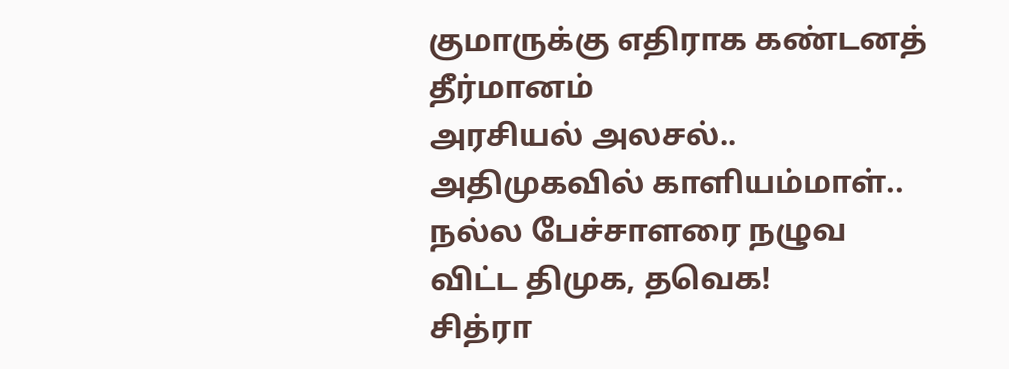குமாருக்கு எதிராக கண்டனத் தீர்மானம்
அரசியல் அலசல்.. அதிமுகவில் காளியம்மாள்.. நல்ல பேச்சாளரை நழுவ விட்ட திமுக, தவெக!
சித்ரா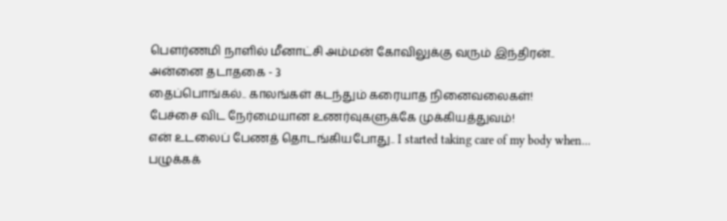பௌர்ணமி நாளில் மீனாட்சி அம்மன் கோவிலுக்கு வரும் இந்திரன்.. அன்னை தடாதகை - 3
தைப்பொங்கல்.. காலங்கள் கடந்தும் கரையாத நினைவலைகள்!
பேச்சை விட நேர்மையான உணர்வுகளுக்கே முக்கியத்துவம்!
என் உடலைப் பேணத் தொடங்கியபோது.. I started taking care of my body when...
பழுக்கக்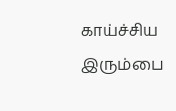காய்ச்சிய இரும்பை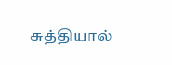சுத்தியால்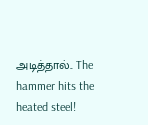அடித்தால்.. The hammer hits the heated steel!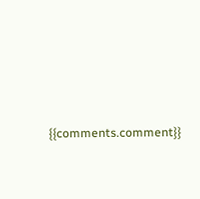{{comments.comment}}